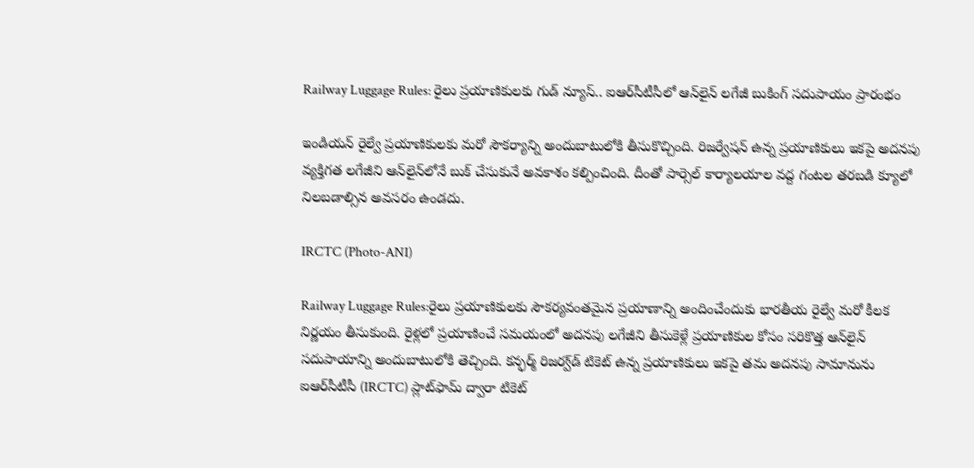Railway Luggage Rules: రైలు ప్రయాణికులకు గుడ్ న్యూస్.. ఐఆర్‌సీటీసీలో ఆన్‌లైన్ లగేజీ బుకింగ్ సదుపాయం ప్రారంభం

ఇండియన్ రైల్వే ప్రయాణికులకు మరో సౌకర్యాన్ని అందుబాటులోకి తీసుకొచ్చింది. రిజర్వేషన్ ఉన్న ప్రయాణికులు ఇకపై అదనపు వ్యక్తిగత లగేజీని ఆన్‌లైన్‌లోనే బుక్ చేసుకునే అవకాశం కల్పించింది. దీంతో పార్సెల్ కార్యాలయాల వద్ద గంటల తరబడి క్యూలో నిలబడాల్సిన అవసరం ఉండదు.

IRCTC (Photo-ANI)

Railway Luggage Rules:రైలు ప్రయాణికులకు సౌకర్యవంతమైన ప్రయాణాన్ని అందించేందుకు భారతీయ రైల్వే మరో కీలక నిర్ణయం తీసుకుంది. రైళ్లలో ప్రయాణించే సమయంలో అదనపు లగేజీని తీసుకెళ్లే ప్రయాణికుల కోసం సరికొత్త ఆన్‌లైన్ సదుపాయాన్ని అందుబాటులోకి తెచ్చింది. కన్ఫర్మ్ రిజర్వ్‌డ్ టికెట్ ఉన్న ప్రయాణికులు ఇకపై తమ అదనపు సామానును ఐఆర్‌సీటీసీ (IRCTC) ప్లాట్‌ఫామ్ ద్వారా టికెట్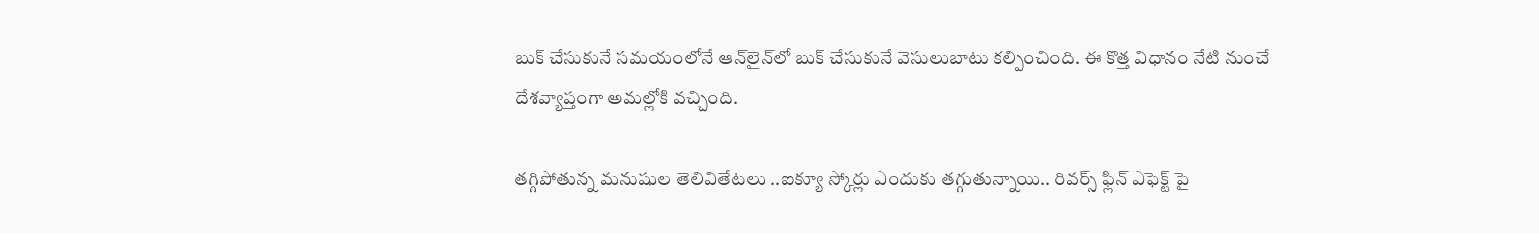బుక్ చేసుకునే సమయంలోనే ఆన్‌లైన్‌లో బుక్ చేసుకునే వెసులుబాటు కల్పించింది. ఈ కొత్త విధానం నేటి నుంచే దేశవ్యాప్తంగా అమల్లోకి వచ్చింది.

తగ్గిపోతున్న మనుషుల తెలివితేటలు ..ఐక్యూ స్కోర్లు ఎందుకు తగ్గుతున్నాయి.. రివర్స్ ఫ్లిన్ ఎఫెక్ట్ పై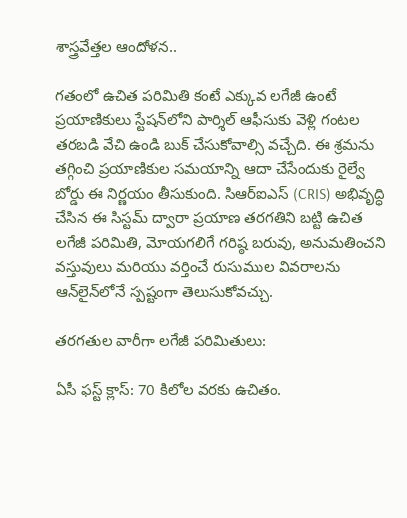శాస్త్రవేత్తల ఆందోళన..

గతంలో ఉచిత పరిమితి కంటే ఎక్కువ లగేజీ ఉంటే ప్రయాణికులు స్టేషన్‌లోని పార్శిల్ ఆఫీసుకు వెళ్లి గంటల తరబడి వేచి ఉండి బుక్ చేసుకోవాల్సి వచ్చేది. ఈ శ్రమను తగ్గించి ప్రయాణికుల సమయాన్ని ఆదా చేసేందుకు రైల్వే బోర్డు ఈ నిర్ణయం తీసుకుంది. సిఆర్ఐఎస్ (CRIS) అభివృద్ధి చేసిన ఈ సిస్టమ్ ద్వారా ప్రయాణ తరగతిని బట్టి ఉచిత లగేజీ పరిమితి, మోయగలిగే గరిష్ఠ బరువు, అనుమతించని వస్తువులు మరియు వర్తించే రుసుముల వివరాలను ఆన్‌లైన్‌లోనే స్పష్టంగా తెలుసుకోవచ్చు.

తరగతుల వారీగా లగేజీ పరిమితులు:

ఏసీ ఫస్ట్ క్లాస్: 70 కిలోల వరకు ఉచితం.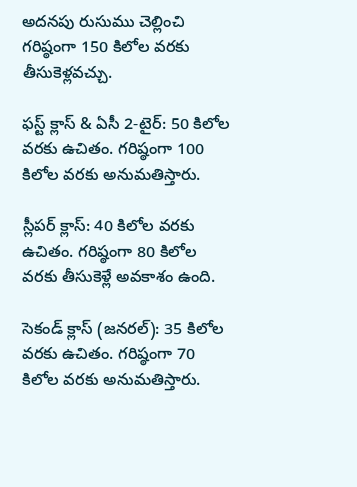అదనపు రుసుము చెల్లించి గరిష్ఠంగా 150 కిలోల వరకు తీసుకెళ్లవచ్చు.

ఫస్ట్ క్లాస్ & ఏసీ 2-టైర్: 50 కిలోల వరకు ఉచితం. గరిష్ఠంగా 100 కిలోల వరకు అనుమతిస్తారు.

స్లీపర్ క్లాస్: 40 కిలోల వరకు ఉచితం. గరిష్ఠంగా 80 కిలోల వరకు తీసుకెళ్లే అవకాశం ఉంది.

సెకండ్ క్లాస్ (జనరల్): 35 కిలోల వరకు ఉచితం. గరిష్ఠంగా 70 కిలోల వరకు అనుమతిస్తారు.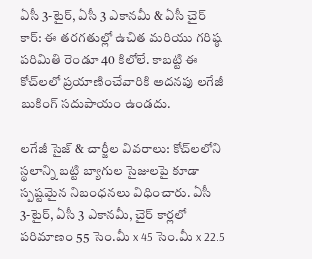ఏసీ 3-టైర్, ఏసీ 3 ఎకానమీ & ఏసీ చైర్ కార్: ఈ తరగతుల్లో ఉచిత మరియు గరిష్ఠ పరిమితి రెండూ 40 కిలోలే. కాబట్టి ఈ కోచ్‌లలో ప్రయాణించేవారికి అదనపు లగేజీ బుకింగ్ సదుపాయం ఉండదు.

లగేజీ సైజ్ & చార్జీల వివరాలు: కోచ్‌లలోని స్థలాన్ని బట్టి బ్యాగుల సైజులపై కూడా స్పష్టమైన నిబంధనలు విధించారు. ఏసీ 3-టైర్, ఏసీ 3 ఎకానమీ, చైర్ కార్లలో పరిమాణం 55 సెం.మీ x 45 సెం.మీ x 22.5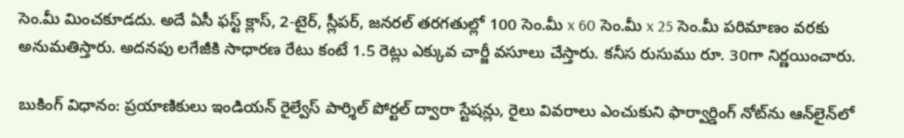సెం.మీ మించకూడదు. అదే ఏసీ ఫస్ట్ క్లాస్, 2-టైర్, స్లీపర్, జనరల్ తరగతుల్లో 100 సెం.మీ x 60 సెం.మీ x 25 సెం.మీ పరిమాణం వరకు అనుమతిస్తారు. అదనపు లగేజీకి సాధారణ రేటు కంటే 1.5 రెట్లు ఎక్కువ చార్జీ వసూలు చేస్తారు. కనీస రుసుము రూ. 30గా నిర్ణయించారు.

బుకింగ్ విధానం: ప్రయాణికులు ఇండియన్ రైల్వేస్ పార్శిల్ పోర్టల్ ద్వారా స్టేషన్లు, రైలు వివరాలు ఎంచుకుని ఫార్వార్డింగ్ నోట్‌ను ఆన్‌లైన్‌లో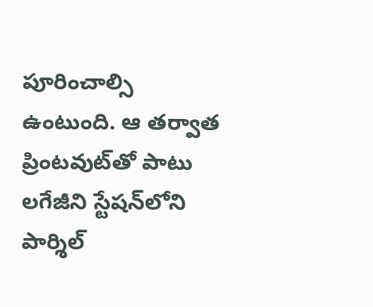పూరించాల్సి ఉంటుంది. ఆ తర్వాత ప్రింటవుట్‌తో పాటు లగేజీని స్టేషన్‌లోని పార్శిల్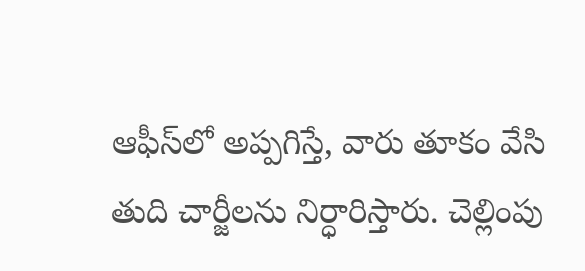ఆఫీస్‌లో అప్పగిస్తే, వారు తూకం వేసి తుది చార్జీలను నిర్ధారిస్తారు. చెల్లింపు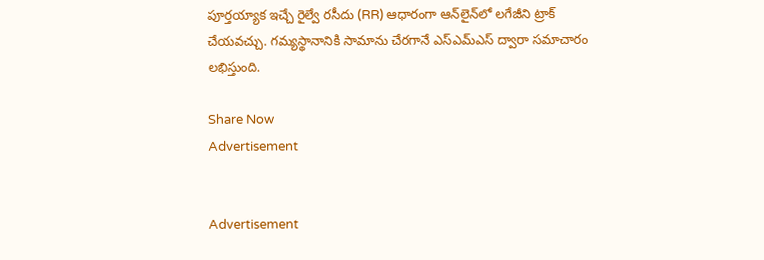పూర్తయ్యాక ఇచ్చే రైల్వే రసీదు (RR) ఆధారంగా ఆన్‌లైన్‌లో లగేజీని ట్రాక్ చేయవచ్చు. గమ్యస్థానానికి సామాను చేరగానే ఎస్ఎమ్‌ఎస్ ద్వారా సమాచారం లభిస్తుంది.

Share Now
Advertisement


Advertisement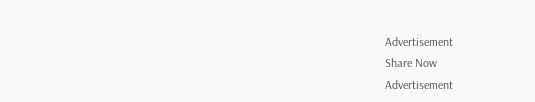Advertisement
Share Now
Advertisement